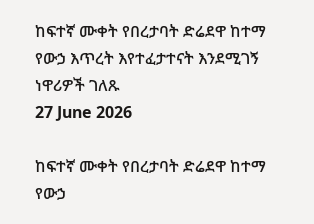ከፍተኛ ሙቀት የበረታባት ድሬደዋ ከተማ የውኃ እጥረት እየተፈታተናት እንደሚገኝ ነዋሪዎች ገለጹ
27 June 2026

ከፍተኛ ሙቀት የበረታባት ድሬደዋ ከተማ የውኃ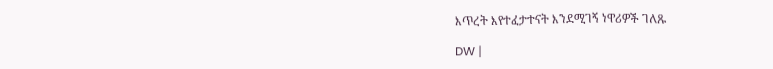እጥረት እየተፈታተናት እንደሚገኝ ነዋሪዎች ገለጹ

DW |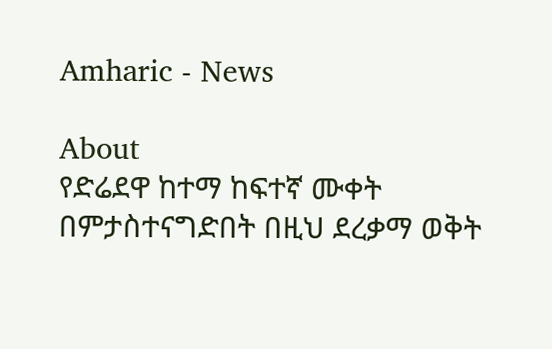Amharic - News

About
የድሬደዋ ከተማ ከፍተኛ ሙቀት በምታስተናግድበት በዚህ ደረቃማ ወቅት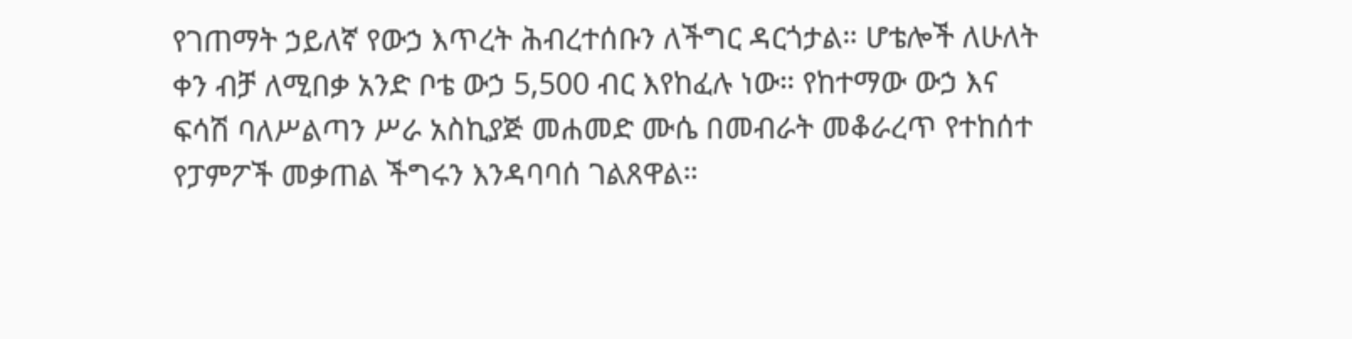የገጠማት ኃይለኛ የውኃ እጥረት ሕብረተሰቡን ለችግር ዳርጎታል። ሆቴሎች ለሁለት ቀን ብቻ ለሚበቃ አንድ ቦቴ ውኃ 5,500 ብር እየከፈሉ ነው። የከተማው ውኃ እና ፍሳሽ ባለሥልጣን ሥራ አስኪያጅ መሐመድ ሙሴ በመብራት መቆራረጥ የተከሰተ የፓምፖች መቃጠል ችግሩን እንዳባባሰ ገልጸዋል።